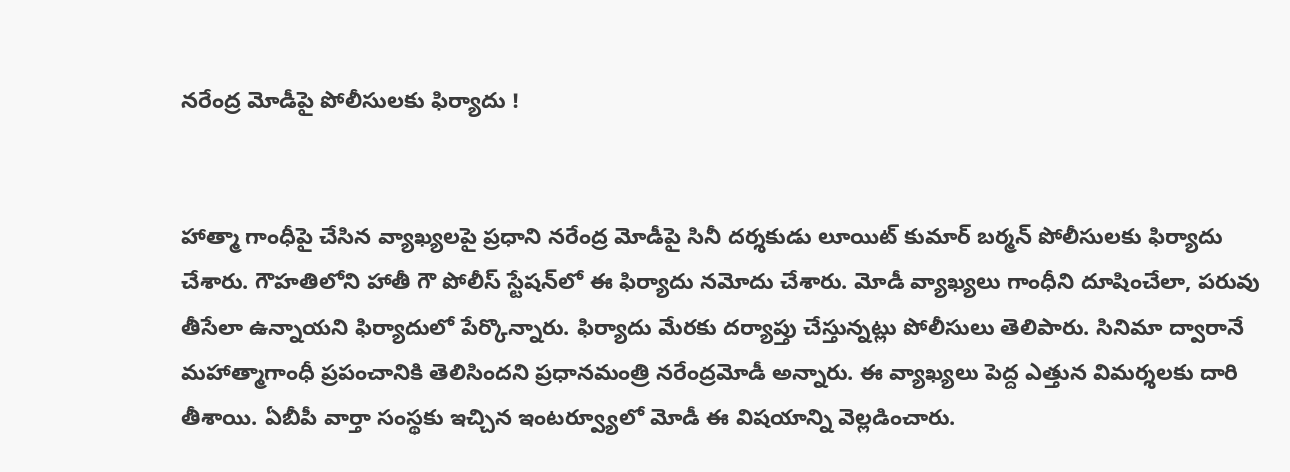నరేంద్ర మోడీపై పోలీసులకు ఫిర్యాదు !


హాత్మా గాంధీపై చేసిన వ్యాఖ్యలపై ప్రధాని నరేంద్ర మోడీపై సినీ దర్శకుడు లూయిట్ కుమార్ బర్మన్ పోలీసులకు ఫిర్యాదు చేశారు. గౌహతిలోని హాతీ గౌ పోలీస్ స్టేషన్‌లో ఈ ఫిర్యాదు నమోదు చేశారు. మోడీ వ్యాఖ్యలు గాంధీని దూషించేలా, పరువు తీసేలా ఉన్నాయని ఫిర్యాదులో పేర్కొన్నారు. ఫిర్యాదు మేరకు దర్యాప్తు చేస్తున్నట్లు పోలీసులు తెలిపారు. సినిమా ద్వారానే మహాత్మాగాంధీ ప్రపంచానికి తెలిసిందని ప్రధానమంత్రి నరేంద్రమోడీ అన్నారు. ఈ వ్యాఖ్యలు పెద్ద ఎత్తున విమర్శలకు దారి తీశాయి. ఏబీపీ వార్తా సంస్థకు ఇచ్చిన ఇంటర్వ్యూలో మోడీ ఈ విషయాన్ని వెల్లడించారు.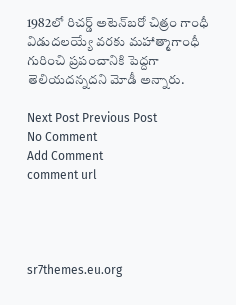1982లో రిచర్డ్ అటెన్‌బరో చిత్రం గాంధీ విడుదలయ్యే వరకు మహాత్మాగాంధీ గురించి ప్రపంచానికి పెద్దగా తెలియదన్నదని మోడీ అన్నారు.

Next Post Previous Post
No Comment
Add Comment
comment url




sr7themes.eu.org